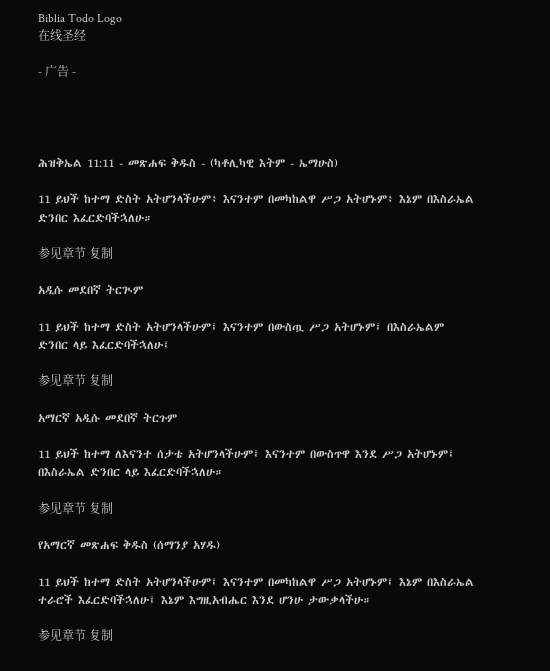Biblia Todo Logo
在线圣经

- 广告 -




ሕዝቅኤል 11:11 - መጽሐፍ ቅዱስ - (ካቶሊካዊ እትም - ኤማሁስ)

11 ይህች ከተማ ድስት አትሆንላችሁም፥ እናንተም በመካከልዋ ሥጋ አትሆኑም፥ እኔም በእስራኤል ድንበር እፈርድባችኋለሁ።

参见章节 复制

አዲሱ መደበኛ ትርጒም

11 ይህች ከተማ ድስት አትሆንላችሁም፤ እናንተም በውስጧ ሥጋ አትሆኑም፤ በእስራኤልም ድንበር ላይ እፈርድባችኋለሁ፤

参见章节 复制

አማርኛ አዲሱ መደበኛ ትርጉም

11 ይህች ከተማ ለእናንተ ሰታቴ አትሆንላችሁም፤ እናንተም በውስጥዋ እንደ ሥጋ አትሆኑም፤ በእስራኤል ድንበር ላይ እፈርድባችኋለሁ።

参见章节 复制

የአማርኛ መጽሐፍ ቅዱስ (ሰማንያ አሃዱ)

11 ይህች ከተማ ድስት አትሆንላችሁም፤ እናንተም በመካከልዋ ሥጋ አትሆኑም፤ እኔም በእስራኤል ተራሮች እፈርድባችኋለሁ፤ እኔም እግዚአብሔር እንደ ሆንሁ ታውቃላችሁ።

参见章节 复制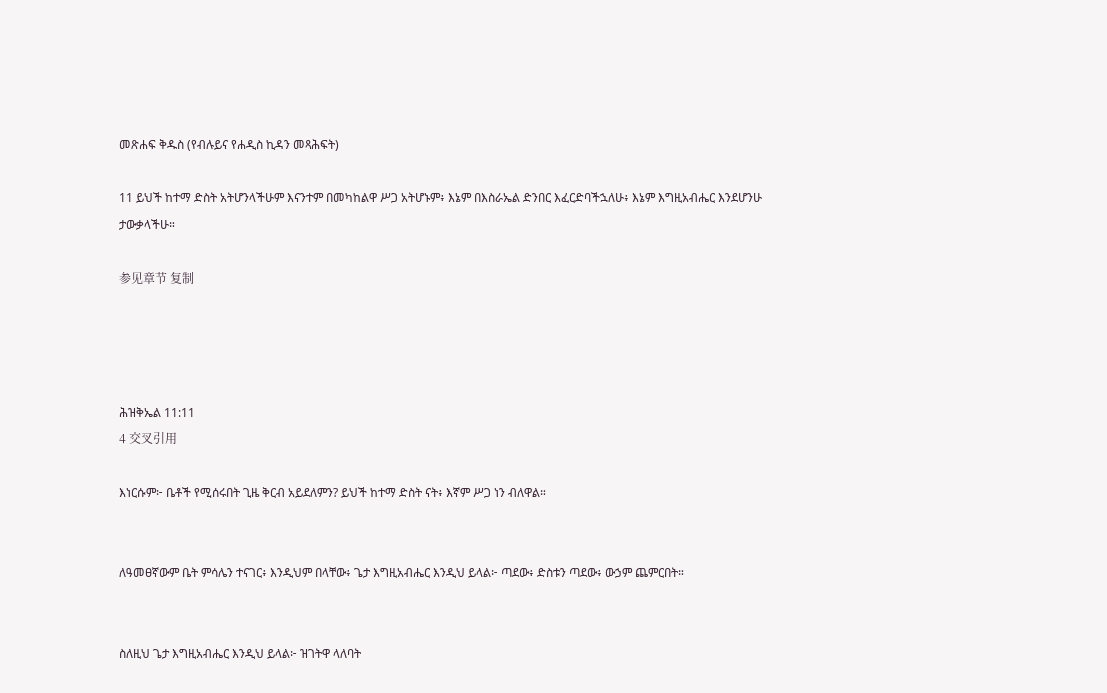መጽሐፍ ቅዱስ (የብሉይና የሐዲስ ኪዳን መጻሕፍት)

11 ይህች ከተማ ድስት አትሆንላችሁም እናንተም በመካከልዋ ሥጋ አትሆኑም፥ እኔም በእስራኤል ድንበር እፈርድባችኋለሁ፥ እኔም እግዚአብሔር እንደሆንሁ ታውቃላችሁ።

参见章节 复制




ሕዝቅኤል 11:11
4 交叉引用

እነርሱም፦ ቤቶች የሚሰሩበት ጊዜ ቅርብ አይደለምን? ይህች ከተማ ድስት ናት፥ እኛም ሥጋ ነን ብለዋል።


ለዓመፀኛውም ቤት ምሳሌን ተናገር፥ እንዲህም በላቸው፥ ጌታ እግዚአብሔር እንዲህ ይላል፦ ጣደው፥ ድስቱን ጣደው፥ ውኃም ጨምርበት።


ስለዚህ ጌታ እግዚአብሔር እንዲህ ይላል፦ ዝገትዋ ላለባት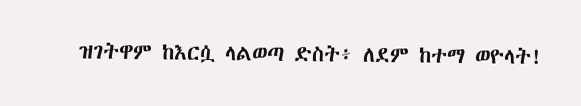ዝገትዋም ከእርሷ ላልወጣ ድስት፥ ለደም ከተማ ወዮላት!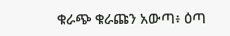ቁራጭ ቁራጩን አውጣ፥ ዕጣ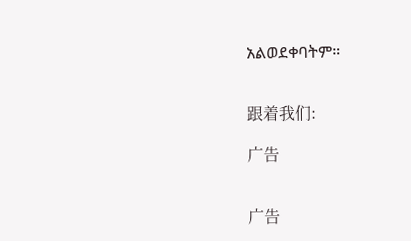አልወደቀባትም።


跟着我们:

广告


广告